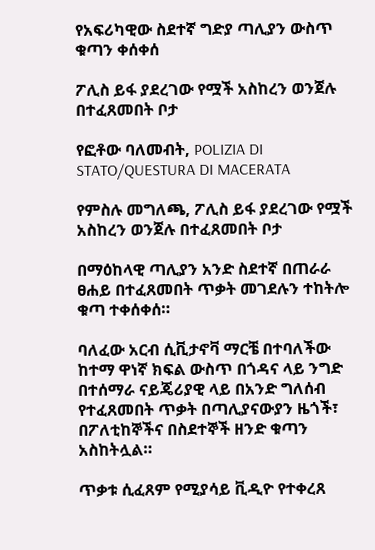የአፍሪካዊው ስደተኛ ግድያ ጣሊያን ውስጥ ቁጣን ቀሰቀሰ

ፖሊስ ይፋ ያደረገው የሟች አስከረን ወንጀሉ በተፈጸመበት ቦታ

የፎቶው ባለመብት, POLIZIA DI STATO/QUESTURA DI MACERATA

የምስሉ መግለጫ, ፖሊስ ይፋ ያደረገው የሟች አስከረን ወንጀሉ በተፈጸመበት ቦታ

በማዕከላዊ ጣሊያን አንድ ስደተኛ በጠራራ ፀሐይ በተፈጸመበት ጥቃት መገደሉን ተከትሎ ቁጣ ተቀሰቀሰ።

ባለፈው አርብ ሲቪታኖቫ ማርቼ በተባለችው ከተማ ዋነኛ ክፍል ውስጥ በጎዳና ላይ ንግድ በተሰማራ ናይጄሪያዊ ላይ በአንድ ግለሰብ የተፈጸመበት ጥቃት በጣሊያናውያን ዜጎች፣ በፖለቲከኞችና በስደተኞች ዘንድ ቁጣን አስከትሏል።

ጥቃቱ ሲፈጸም የሚያሳይ ቪዲዮ የተቀረጸ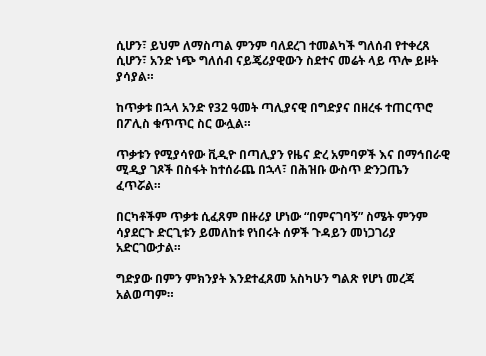ሲሆን፣ ይህም ለማስጣል ምንም ባለደረገ ተመልካች ግለሰብ የተቀረጸ ሲሆን፣ አንድ ነጭ ግለሰብ ናይጄሪያዊውን ስደተና መሬት ላይ ጥሎ ይዞት ያሳያል።

ከጥቃቱ በኋላ አንድ የ32 ዓመት ጣሊያናዊ በግድያና በዘረፋ ተጠርጥሮ በፖሊስ ቁጥጥር ስር ውሏል።

ጥቃቱን የሚያሳየው ቪዲዮ በጣሊያን የዜና ድረ አምባዎች እና በማኅበራዊ ሚዲያ ገጾች በስፋት ከተሰራጨ በኋላ፣ በሕዝቡ ውስጥ ድንጋጤን ፈጥሯል።

በርካቶችም ጥቃቱ ሲፈጸም በዙሪያ ሆነው “በምናገባኝ” ስሜት ምንም ሳያደርጉ ድርጊቱን ይመለከቱ የነበሩት ሰዎች ጉዳይን መነጋገሪያ አድርገውታል።

ግድያው በምን ምክንያት እንደተፈጸመ አስካሁን ግልጽ የሆነ መረጃ አልወጣም።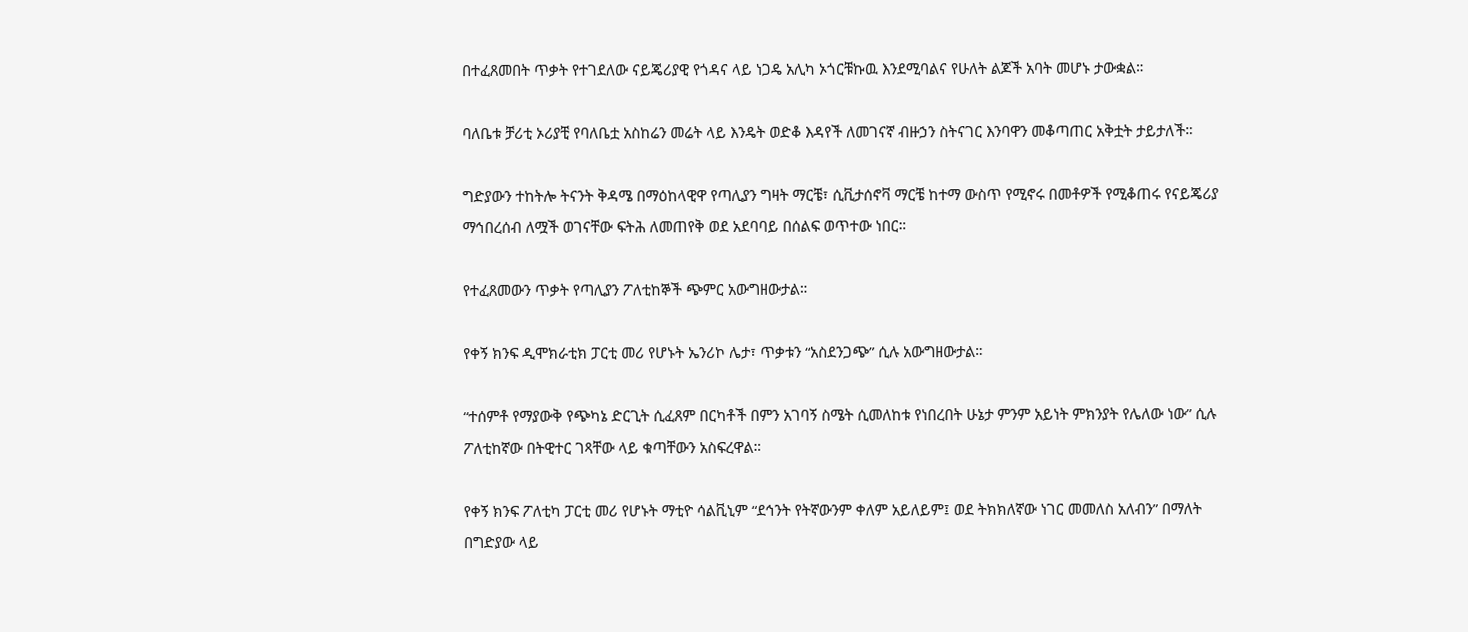በተፈጸመበት ጥቃት የተገደለው ናይጄሪያዊ የጎዳና ላይ ነጋዴ አሊካ ኦጎርቹኩዉ እንደሚባልና የሁለት ልጆች አባት መሆኑ ታውቋል።

ባለቤቱ ቻሪቲ ኦሪያቺ የባለቤቷ አስከሬን መሬት ላይ እንዴት ወድቆ እዳየች ለመገናኛ ብዙኃን ስትናገር እንባዋን መቆጣጠር አቅቷት ታይታለች።

ግድያውን ተከትሎ ትናንት ቅዳሜ በማዕከላዊዋ የጣሊያን ግዛት ማርቼ፣ ሲቪታሰኖቫ ማርቼ ከተማ ውስጥ የሚኖሩ በመቶዎች የሚቆጠሩ የናይጄሪያ ማኅበረሰብ ለሟች ወገናቸው ፍትሕ ለመጠየቅ ወደ አደባባይ በሰልፍ ወጥተው ነበር።

የተፈጸመውን ጥቃት የጣሊያን ፖለቲከኞች ጭምር አውግዘውታል።

የቀኝ ክንፍ ዲሞክራቲክ ፓርቲ መሪ የሆኑት ኤንሪኮ ሌታ፣ ጥቃቱን “አስደንጋጭ” ሲሉ አውግዘውታል።

“ተሰምቶ የማያውቅ የጭካኔ ድርጊት ሲፈጸም በርካቶች በምን አገባኝ ስሜት ሲመለከቱ የነበረበት ሁኔታ ምንም አይነት ምክንያት የሌለው ነው” ሲሉ ፖለቲከኛው በትዊተር ገጻቸው ላይ ቁጣቸውን አስፍረዋል።

የቀኝ ክንፍ ፖለቲካ ፓርቲ መሪ የሆኑት ማቲዮ ሳልቪኒም “ደኅንት የትኛውንም ቀለም አይለይም፤ ወደ ትክክለኛው ነገር መመለስ አለብን” በማለት በግድያው ላይ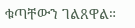ቁጣቸውን ገልጸዋል።